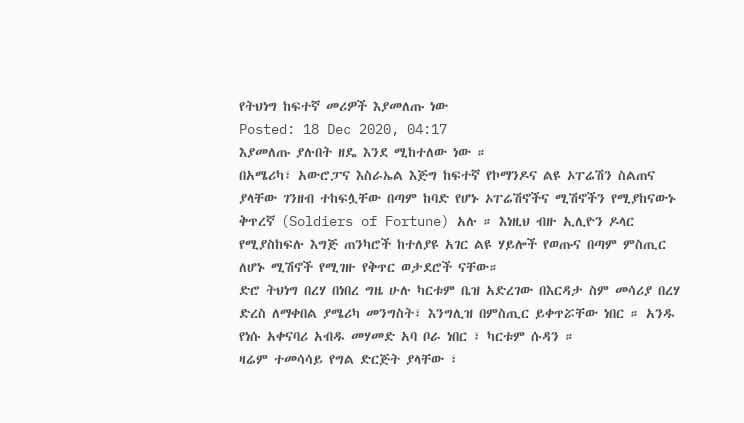የትህነግ ከፍተኛ መሪዎች እያመለጡ ነው
Posted: 18 Dec 2020, 04:17
እያመለጡ ያሉበት ዘዴ እንደ ሚከተለው ነው ።
በአሜሪካ፣ አውሮፓና እስራኤል እጅግ ከፍተኛ የኮማንዶና ልዩ ኦፐሬሽን ስልጠና ያላቸው ገንዘብ ተከፍሏቸው በጣም ከባድ የሆኑ ኦፐሬሽኖችና ሚሽኖችን የሚያከናውኑ ቅጥረኛ (Soldiers of Fortune) አሉ ። እነዚህ ብዙ ኢሊዮን ዶላር የሚያስከፍሉ እግጅ ጠንካሮች ከተለያዩ አገር ልዩ ሃይሎች የወጡና በጣም ምስጢር ለሆኑ ሚሽኖች የሚገዙ የቅጥር ወታደሮች ናቸው።
ድሮ ትህነግ በረሃ በነበረ ግዜ ሁሉ ካርቱም ቤዝ አድረገው በእርዳታ ስም መሳሪያ በረሃ ድረስ ለማቀበል ያሜሪካ መንግስት፣ እንግሊዝ በምስጢር ይቀጥሯቸው ነበር ። አንዱ የነሱ አቀናባሪ አብዱ መሃመድ አባ ቦራ ነበር ፣ ካርቱም ሱዳን ።
ዛሬም ተመሳሳይ የግል ድርጅት ያላቸው ፣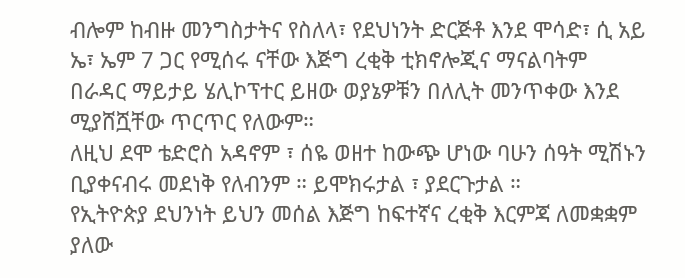ብሎም ከብዙ መንግስታትና የስለላ፣ የደህነንት ድርጅቶ እንደ ሞሳድ፣ ሲ አይ ኤ፣ ኤም 7 ጋር የሚሰሩ ናቸው እጅግ ረቂቅ ቲክኖሎጂና ማናልባትም በራዳር ማይታይ ሄሊኮፕተር ይዘው ወያኔዎቹን በለሊት መንጥቀው እንደ ሚያሸሿቸው ጥርጥር የለውም።
ለዚህ ደሞ ቴድሮስ አዳኖም ፣ ሰዬ ወዘተ ከውጭ ሆነው ባሁን ሰዓት ሚሽኑን ቢያቀናብሩ መደነቅ የለብንም ። ይሞክሩታል ፣ ያደርጉታል ።
የኢትዮጵያ ደህንነት ይህን መሰል እጅግ ከፍተኛና ረቂቅ እርምጃ ለመቋቋም ያለው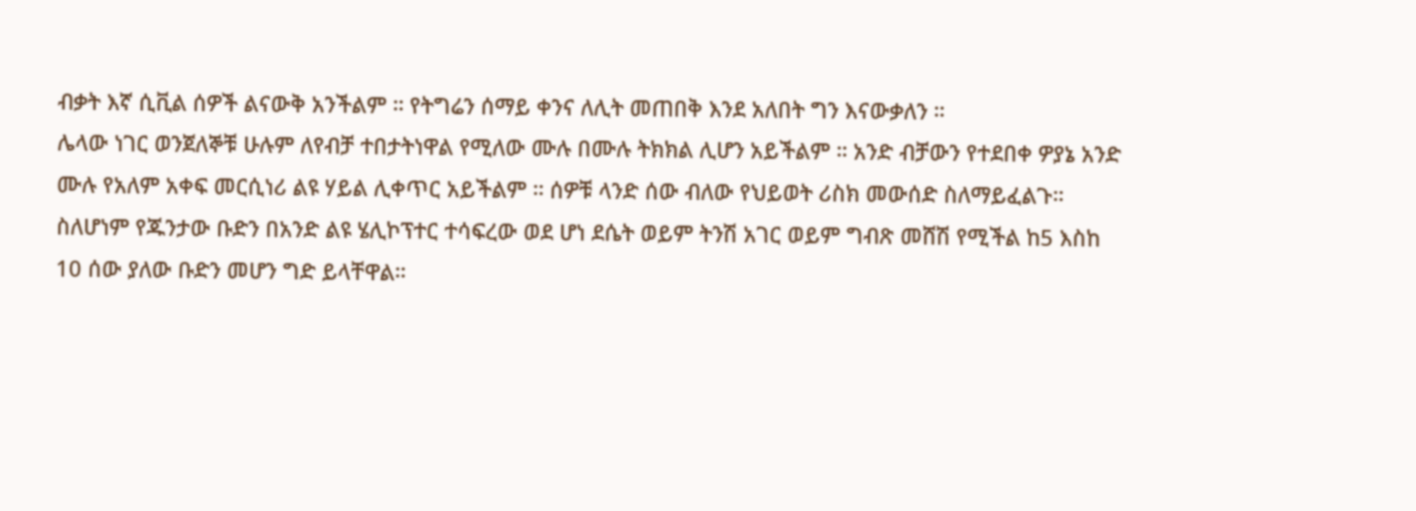ብቃት እኛ ሲቪል ሰዎች ልናውቅ አንችልም ። የትግሬን ሰማይ ቀንና ለሊት መጠበቅ እንደ አለበት ግን እናውቃለን ።
ሌላው ነገር ወንጀለኞቹ ሁሉም ለየብቻ ተበታትነዋል የሚለው ሙሉ በሙሉ ትክክል ሊሆን አይችልም ። አንድ ብቻውን የተደበቀ ዎያኔ አንድ ሙሉ የአለም አቀፍ መርሲነሪ ልዩ ሃይል ሊቀጥር አይችልም ። ሰዎቹ ላንድ ሰው ብለው የህይወት ሪስክ መውሰድ ስለማይፈልጉ።
ስለሆነም የጁንታው ቡድን በአንድ ልዩ ሄሊኮፕተር ተሳፍረው ወደ ሆነ ደሴት ወይም ትንሽ አገር ወይም ግብጽ መሸሽ የሚችል ከ5 እስከ 10 ሰው ያለው ቡድን መሆን ግድ ይላቸዋል።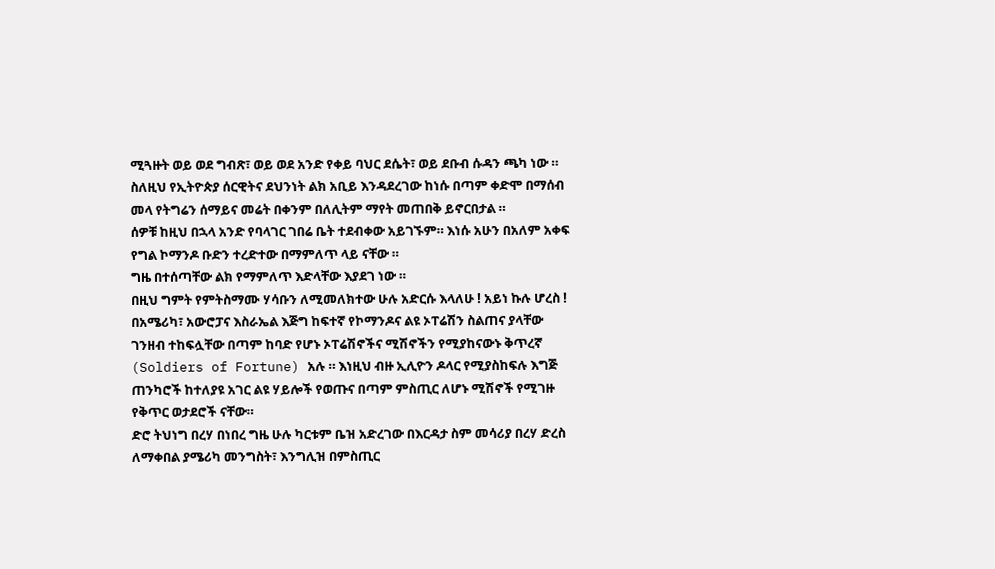ሚጓዙት ወይ ወደ ግብጽ፣ ወይ ወደ አንድ የቀይ ባህር ደሴት፣ ወይ ደቡብ ሱዳን ጫካ ነው ።
ስለዚህ የኢትዮጵያ ሰርዊትና ደህንነት ልክ አቢይ እንዳደረገው ከነሱ በጣም ቀድሞ በማሰብ መላ የትግሬን ሰማይና መሬት በቀንም በለሊትም ማየት መጠበቅ ይኖርበታል ።
ሰዎቹ ከዚህ በኋላ አንድ የባላገር ገበሬ ቤት ተደብቀው አይገኙም። እነሱ አሁን በአለም አቀፍ የግል ኮማንዶ ቡድን ተረድተው በማምለጥ ላይ ናቸው ።
ግዜ በተሰጣቸው ልክ የማምለጥ እድላቸው እያደገ ነው ።
በዚህ ግምት የምትስማሙ ሃሳቡን ለሚመለክተው ሁሉ አድርሱ እላለሁ ! አይነ ኩሉ ሆረስ !
በአሜሪካ፣ አውሮፓና እስራኤል እጅግ ከፍተኛ የኮማንዶና ልዩ ኦፐሬሽን ስልጠና ያላቸው ገንዘብ ተከፍሏቸው በጣም ከባድ የሆኑ ኦፐሬሽኖችና ሚሽኖችን የሚያከናውኑ ቅጥረኛ (Soldiers of Fortune) አሉ ። እነዚህ ብዙ ኢሊዮን ዶላር የሚያስከፍሉ እግጅ ጠንካሮች ከተለያዩ አገር ልዩ ሃይሎች የወጡና በጣም ምስጢር ለሆኑ ሚሽኖች የሚገዙ የቅጥር ወታደሮች ናቸው።
ድሮ ትህነግ በረሃ በነበረ ግዜ ሁሉ ካርቱም ቤዝ አድረገው በእርዳታ ስም መሳሪያ በረሃ ድረስ ለማቀበል ያሜሪካ መንግስት፣ እንግሊዝ በምስጢር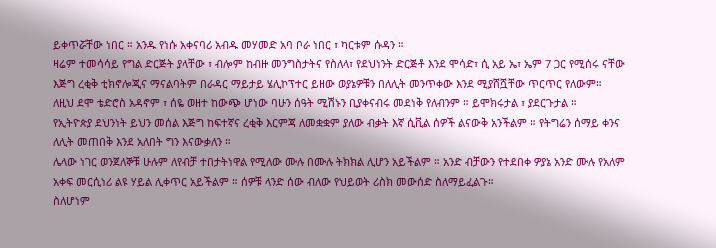ይቀጥሯቸው ነበር ። አንዱ የነሱ አቀናባሪ አብዱ መሃመድ አባ ቦራ ነበር ፣ ካርቱም ሱዳን ።
ዛሬም ተመሳሳይ የግል ድርጅት ያላቸው ፣ ብሎም ከብዙ መንግስታትና የስለላ፣ የደህነንት ድርጅቶ እንደ ሞሳድ፣ ሲ አይ ኤ፣ ኤም 7 ጋር የሚሰሩ ናቸው እጅግ ረቂቅ ቲክኖሎጂና ማናልባትም በራዳር ማይታይ ሄሊኮፕተር ይዘው ወያኔዎቹን በለሊት መንጥቀው እንደ ሚያሸሿቸው ጥርጥር የለውም።
ለዚህ ደሞ ቴድሮስ አዳኖም ፣ ሰዬ ወዘተ ከውጭ ሆነው ባሁን ሰዓት ሚሽኑን ቢያቀናብሩ መደነቅ የለብንም ። ይሞክሩታል ፣ ያደርጉታል ።
የኢትዮጵያ ደህንነት ይህን መሰል እጅግ ከፍተኛና ረቂቅ እርምጃ ለመቋቋም ያለው ብቃት እኛ ሲቪል ሰዎች ልናውቅ አንችልም ። የትግሬን ሰማይ ቀንና ለሊት መጠበቅ እንደ አለበት ግን እናውቃለን ።
ሌላው ነገር ወንጀለኞቹ ሁሉም ለየብቻ ተበታትነዋል የሚለው ሙሉ በሙሉ ትክክል ሊሆን አይችልም ። አንድ ብቻውን የተደበቀ ዎያኔ አንድ ሙሉ የአለም አቀፍ መርሲነሪ ልዩ ሃይል ሊቀጥር አይችልም ። ሰዎቹ ላንድ ሰው ብለው የህይወት ሪስክ መውሰድ ስለማይፈልጉ።
ስለሆነም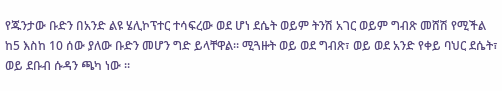የጁንታው ቡድን በአንድ ልዩ ሄሊኮፕተር ተሳፍረው ወደ ሆነ ደሴት ወይም ትንሽ አገር ወይም ግብጽ መሸሽ የሚችል ከ5 እስከ 10 ሰው ያለው ቡድን መሆን ግድ ይላቸዋል። ሚጓዙት ወይ ወደ ግብጽ፣ ወይ ወደ አንድ የቀይ ባህር ደሴት፣ ወይ ደቡብ ሱዳን ጫካ ነው ።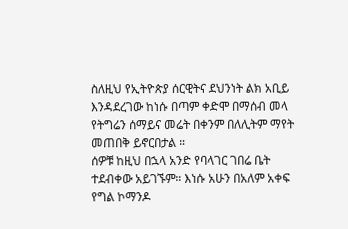ስለዚህ የኢትዮጵያ ሰርዊትና ደህንነት ልክ አቢይ እንዳደረገው ከነሱ በጣም ቀድሞ በማሰብ መላ የትግሬን ሰማይና መሬት በቀንም በለሊትም ማየት መጠበቅ ይኖርበታል ።
ሰዎቹ ከዚህ በኋላ አንድ የባላገር ገበሬ ቤት ተደብቀው አይገኙም። እነሱ አሁን በአለም አቀፍ የግል ኮማንዶ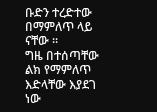ቡድን ተረድተው በማምለጥ ላይ ናቸው ።
ግዜ በተሰጣቸው ልክ የማምለጥ እድላቸው እያደገ ነው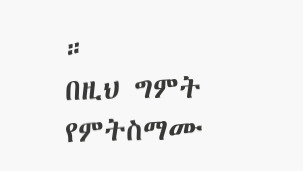።
በዚህ ግምት የምትስማሙ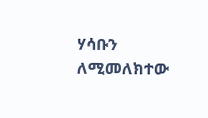ሃሳቡን ለሚመለክተው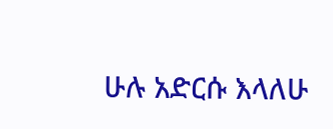ሁሉ አድርሱ እላለሁ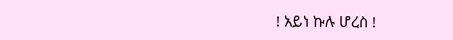! አይነ ኩሉ ሆረስ !